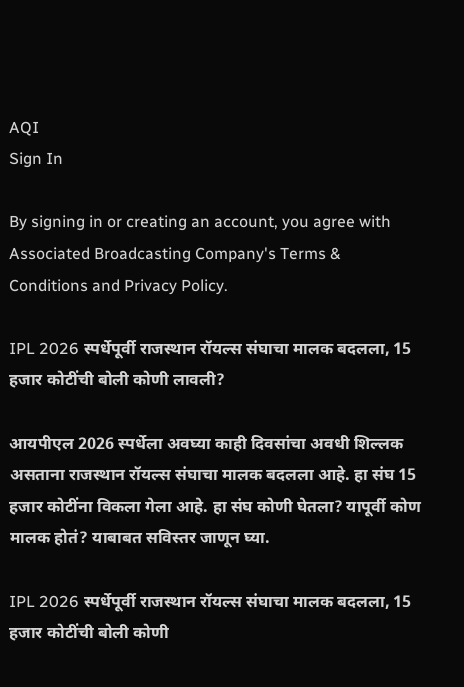AQI
Sign In

By signing in or creating an account, you agree with Associated Broadcasting Company's Terms & Conditions and Privacy Policy.

IPL 2026 स्पर्धेपूर्वी राजस्थान रॉयल्स संघाचा मालक बदलला, 15 हजार कोटींची बोली कोणी लावली?

आयपीएल 2026 स्पर्धेला अवघ्या काही दिवसांचा अवधी शिल्लक असताना राजस्थान रॉयल्स संघाचा मालक बदलला आहे. हा संघ 15 हजार कोटींना विकला गेला आहे. हा संघ कोणी घेतला? यापूर्वी कोण मालक होतं? याबाबत सविस्तर जाणून घ्या.

IPL 2026 स्पर्धेपूर्वी राजस्थान रॉयल्स संघाचा मालक बदलला, 15 हजार कोटींची बोली कोणी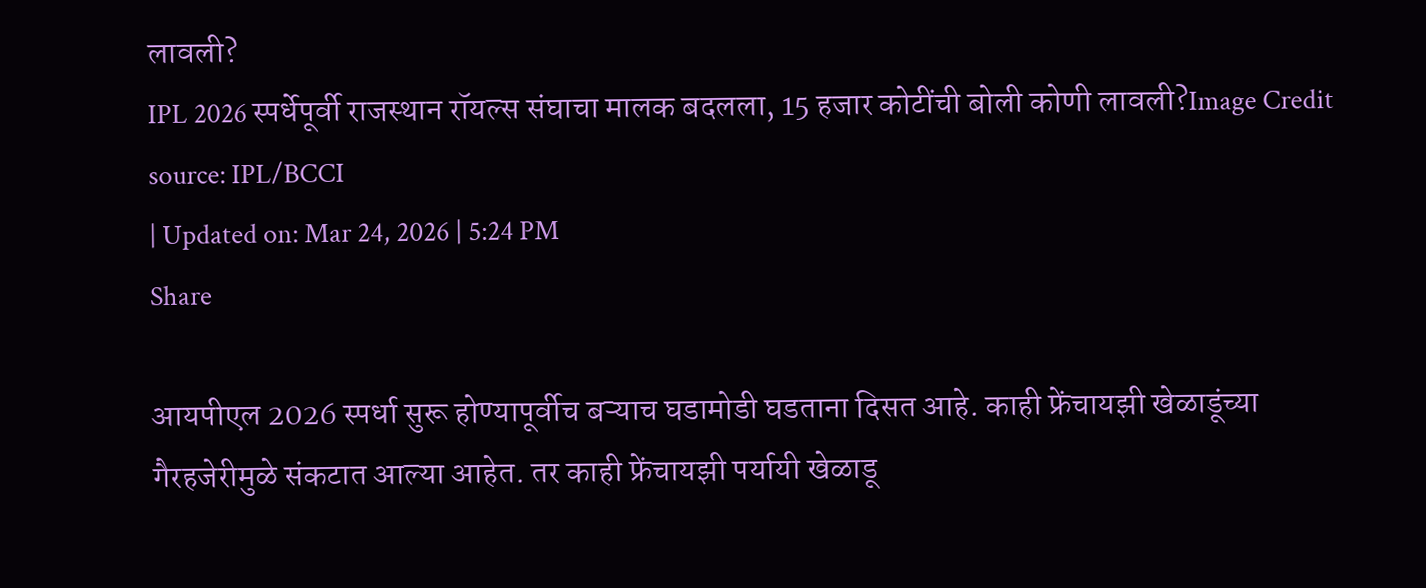लावली?
IPL 2026 स्पर्धेपूर्वी राजस्थान रॉयल्स संघाचा मालक बदलला, 15 हजार कोटींची बोली कोणी लावली?Image Credit source: IPL/BCCI
| Updated on: Mar 24, 2026 | 5:24 PM
Share

आयपीएल 2026 स्पर्धा सुरू होण्यापूर्वीच बऱ्याच घडामोडी घडताना दिसत आहे. काही फ्रेंचायझी खेळाडूंच्या गैरहजेरीमुळे संकटात आल्या आहेत. तर काही फ्रेंचायझी पर्यायी खेळाडू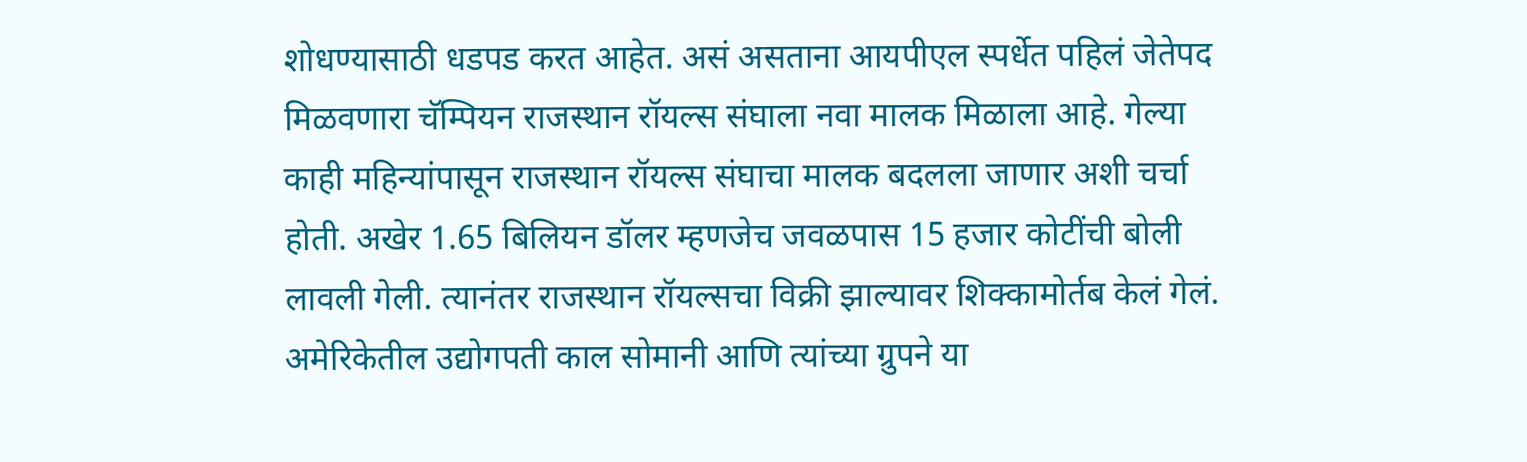शोधण्यासाठी धडपड करत आहेत. असं असताना आयपीएल स्पर्धेत पहिलं जेतेपद मिळवणारा चॅम्पियन राजस्थान रॉयल्स संघाला नवा मालक मिळाला आहे. गेल्या काही महिन्यांपासून राजस्थान रॉयल्स संघाचा मालक बदलला जाणार अशी चर्चा होती. अखेर 1.65 बिलियन डॉलर म्हणजेच जवळपास 15 हजार कोटींची बोली लावली गेली. त्यानंतर राजस्थान रॉयल्सचा विक्री झाल्यावर शिक्कामोर्तब केलं गेलं. अमेरिकेतील उद्योगपती काल सोमानी आणि त्यांच्या ग्रुपने या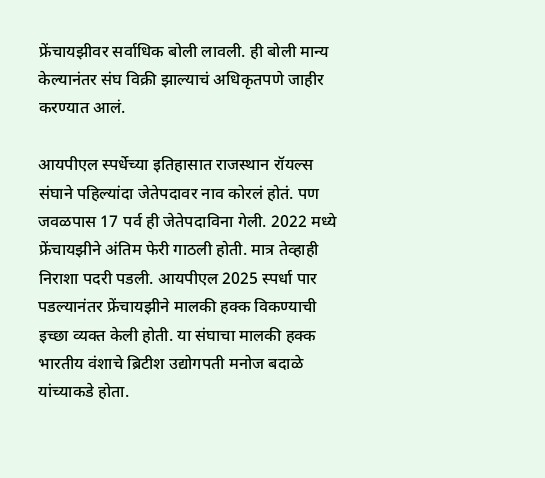फ्रेंचायझीवर सर्वाधिक बोली लावली. ही बोली मान्य केल्यानंतर संघ विक्री झाल्याचं अधिकृतपणे जाहीर करण्यात आलं.

आयपीएल स्पर्धेच्या इतिहासात राजस्थान रॉयल्स संघाने पहिल्यांदा जेतेपदावर नाव कोरलं होतं. पण जवळपास 17 पर्व ही जेतेपदाविना गेली. 2022 मध्ये फ्रेंचायझीने अंतिम फेरी गाठली होती. मात्र तेव्हाही निराशा पदरी पडली. आयपीएल 2025 स्पर्धा पार पडल्यानंतर फ्रेंचायझीने मालकी हक्क विकण्याची इच्छा व्यक्त केली होती. या संघाचा मालकी हक्क भारतीय वंशाचे ब्रिटीश उद्योगपती मनोज बदाळे यांच्याकडे होता.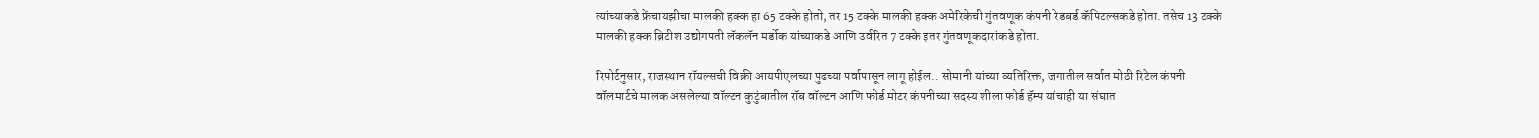त्यांच्याकडे फ्रेंचायझीचा मालकी हक्क हा 65 टक्के होतो, तर 15 टक्के मालकी हक्क अमेरिकेची गुंतवणूक कंपनी रेडबर्ड कॅपिटल्सकडे होता. तसेच 13 टक्के मालकी हक्क ब्रिटीश उद्योगपती लॅकलॅन मर्डोक यांच्याकडे आणि उर्वरित 7 टक्के इतर गुंतवणूकदारांकडे होता.

रिपोर्टनुसार, राजस्थान रॉयल्सची विक्री आयपीएलच्या पुढच्या पर्वापासून लागू होईल.. सोमानी यांच्या व्यतिरिक्त, जगातील सर्वात मोठी रिटेल कंपनी वॉलमार्टचे मालक असलेल्या वॉल्टन कुटुंबातील रॉब वॉल्टन आणि फोर्ड मोटर कंपनीच्या सदस्य शीला फोर्ड हॅम्प यांचाही या संघात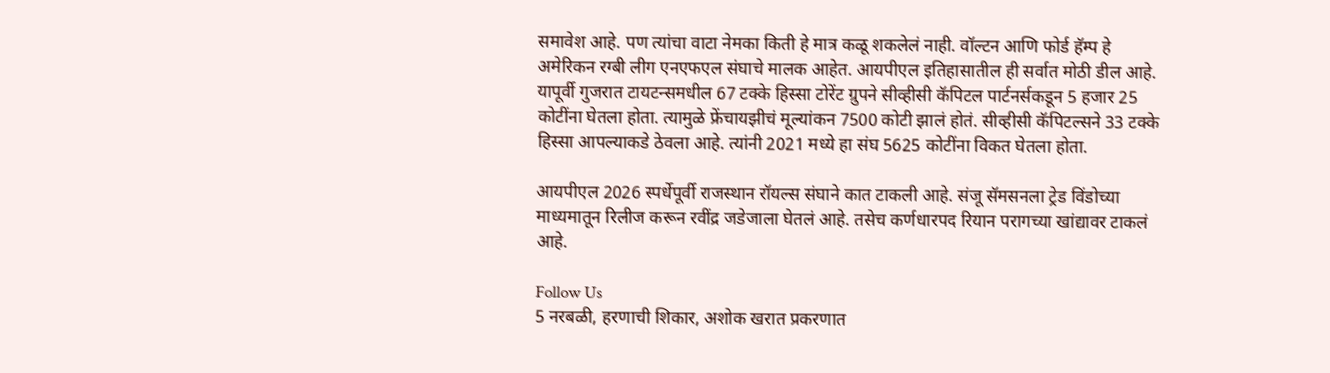समावेश आहे. पण त्यांचा वाटा नेमका किती हे मात्र कळू शकलेलं नाही. वॉल्टन आणि फोर्ड हॅम्प हे अमेरिकन रग्बी लीग एनएफएल संघाचे मालक आहेत. आयपीएल इतिहासातील ही सर्वात मोठी डील आहे. यापूर्वी गुजरात टायटन्समधील 67 टक्के हिस्सा टोरेंट ग्रुपने सीव्हीसी कॅपिटल पार्टनर्सकडून 5 हजार 25 कोटींना घेतला होता. त्यामुळे फ्रेंचायझीचं मूल्यांकन 7500 कोटी झालं होतं. सीव्हीसी कॅपिटल्सने 33 टक्के हिस्सा आपल्याकडे ठेवला आहे. त्यांनी 2021 मध्ये हा संघ 5625 कोटींना विकत घेतला होता.

आयपीएल 2026 स्पर्धेपूर्वी राजस्थान रॉयल्स संघाने कात टाकली आहे. संजू सॅमसनला ट्रेड विंडोच्या माध्यमातून रिलीज करून रवींद्र जडेजाला घेतलं आहे. तसेच कर्णधारपद रियान परागच्या खांद्यावर टाकलं आहे.

Follow Us
5 नरबळी, हरणाची शिकार, अशोक खरात प्रकरणात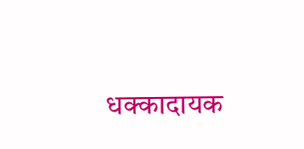धक्कादायक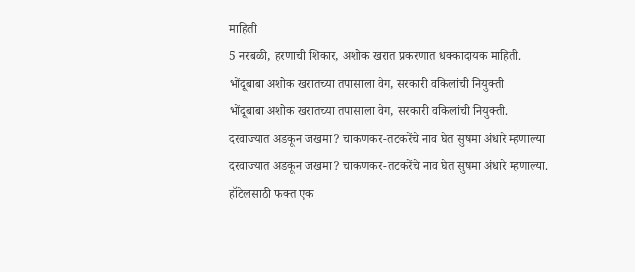माहिती
5 नरबळी, हरणाची शिकार, अशोक खरात प्रकरणात धक्कादायक माहिती.
भोंदूबाबा अशोक खरातच्या तपासाला वेग, सरकारी वकिलांची नियुक्ती
भोंदूबाबा अशोक खरातच्या तपासाला वेग, सरकारी वकिलांची नियुक्ती.
दरवाज्यात अडकून जखमा? चाकणकर-तटकरेंचे नाव घेत सुषमा अंधारे म्हणाल्या
दरवाज्यात अडकून जखमा? चाकणकर-तटकरेंचे नाव घेत सुषमा अंधारे म्हणाल्या.
हॉटेलसाठी फक्त एक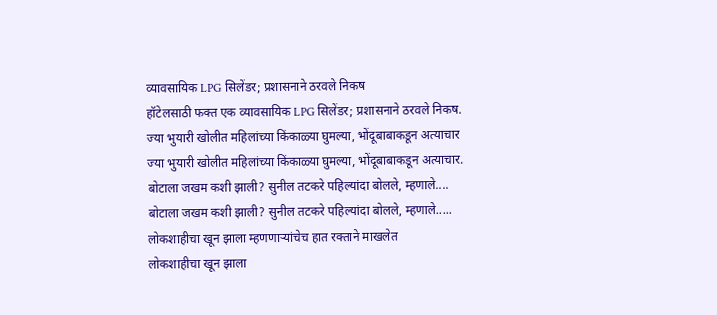व्यावसायिक LPG सिलेंडर; प्रशासनाने ठरवले निकष
हॉटेलसाठी फक्त एक व्यावसायिक LPG सिलेंडर; प्रशासनाने ठरवले निकष.
ज्या भुयारी खोलीत महिलांच्या किंकाळ्या घुमल्या, भोंदूबाबाकडून अत्याचार
ज्या भुयारी खोलीत महिलांच्या किंकाळ्या घुमल्या, भोंदूबाबाकडून अत्याचार.
बोटाला जखम कशी झाली? सुनील तटकरे पहिल्यांदा बोलले, म्हणाले....
बोटाला जखम कशी झाली? सुनील तटकरे पहिल्यांदा बोलले, म्हणाले.....
लोकशाहीचा खून झाला म्हणणाऱ्यांचेच हात रक्ताने माखलेत
लोकशाहीचा खून झाला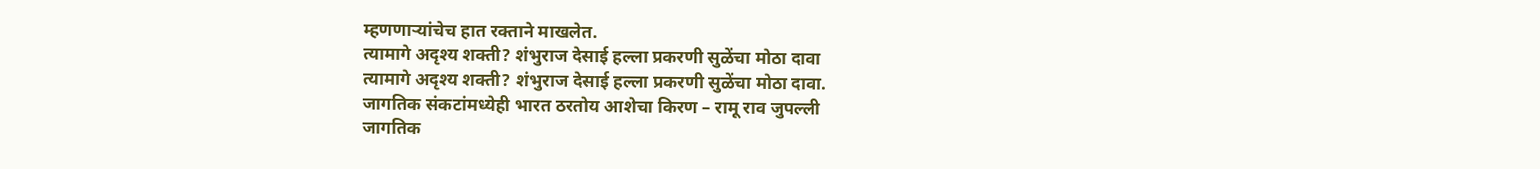म्हणणाऱ्यांचेच हात रक्ताने माखलेत.
त्यामागे अदृश्य शक्ती? शंभुराज देसाई हल्ला प्रकरणी सुळेंचा मोठा दावा
त्यामागे अदृश्य शक्ती? शंभुराज देसाई हल्ला प्रकरणी सुळेंचा मोठा दावा.
जागतिक संकटांमध्येही भारत ठरतोय आशेचा किरण – रामू राव जुपल्ली
जागतिक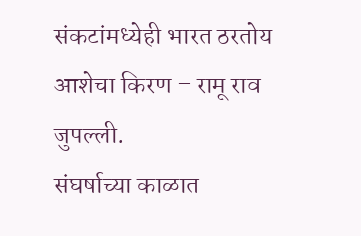संकटांमध्येही भारत ठरतोय आशेचा किरण – रामू राव जुपल्ली.
संघर्षाच्या काळात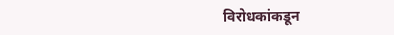विरोधकांकडून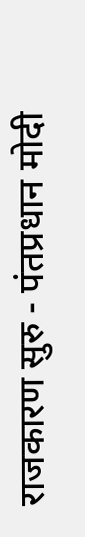राजकारण सुरु - पंतप्रधान मोदी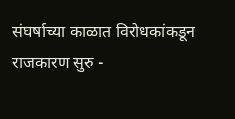संघर्षाच्या काळात विरोधकांकडून राजकारण सुरु -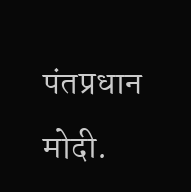पंतप्रधान मोदी.